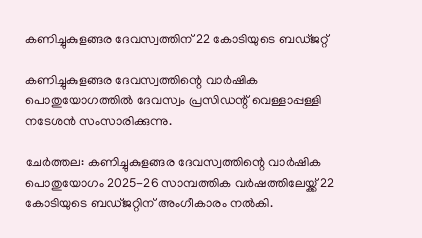കണിച്ചുകുളങ്ങര ദേവസ്വത്തിന് 22 കോടിയുടെ ബഡ്ജറ്റ്

കണിച്ചുകുളങ്ങര ദേവസ്വത്തിന്റെ വാര്‍ഷിക പൊതുയോഗത്തില്‍ ദേവസ്വം പ്രസിഡന്റ് വെള്ളാപ്പള്ളി നടേശന്‍ സംസാരിക്കുന്നു.

ചേര്‍ത്തല: കണിച്ചുകുളങ്ങര ദേവസ്വത്തിന്റെ വാര്‍ഷിക പൊതുയോഗം 2025-26 സാമ്പത്തിക വര്‍ഷത്തിലേയ്ക്ക് 22 കോടിയുടെ ബഡ്ജറ്റിന് അംഗീകാരം നല്‍കി.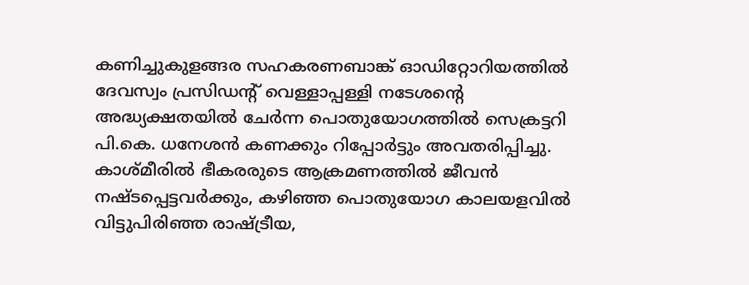കണിച്ചുകുളങ്ങര സഹകരണബാങ്ക് ഓഡിറ്റോറിയത്തില്‍ ദേവസ്വം പ്രസിഡന്റ് വെള്ളാപ്പള്ളി നടേശന്റെ അദ്ധ്യക്ഷതയില്‍ ചേര്‍ന്ന പൊതുയോഗത്തില്‍ സെക്രട്ടറി പി.കെ. ധനേശന്‍ കണക്കും റിപ്പോര്‍ട്ടും അവതരിപ്പിച്ചു. കാശ്മീരില്‍ ഭീകരരുടെ ആക്രമണത്തില്‍ ജീവന്‍ നഷ്ടപ്പെട്ടവര്‍ക്കും, കഴിഞ്ഞ പൊതുയോഗ കാലയളവില്‍ വിട്ടുപിരിഞ്ഞ രാഷ്ട്രീയ,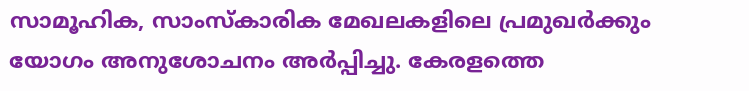സാമൂഹിക, സാംസ്‌കാരിക മേഖലകളിലെ പ്രമുഖര്‍ക്കും യോഗം അനുശോചനം അര്‍പ്പിച്ചു. കേരളത്തെ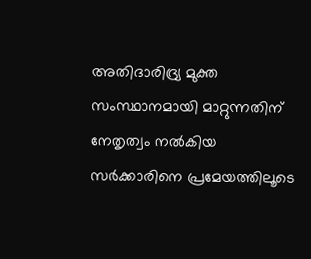അതിദാരിദ്ര്യ മുക്ത സംസ്ഥാനമായി മാറ്റുന്നതിന് നേതൃത്വം നല്‍കിയ സര്‍ക്കാരിനെ പ്രമേയത്തിലൂടെ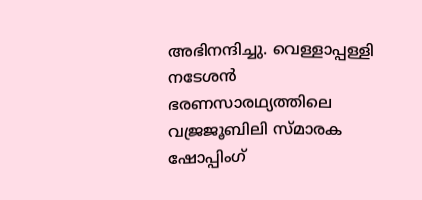അഭിനന്ദിച്ചു. വെള്ളാപ്പള്ളി നടേശന്‍ ഭരണസാരഥ്യത്തിലെ വജ്രജൂബിലി സ്മാരക ഷോപ്പിംഗ്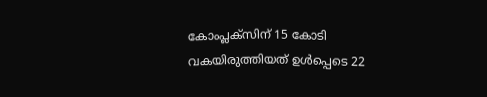കോംപ്ലക്‌സിന് 15 കോടി വകയിരുത്തിയത് ഉള്‍പ്പെടെ 22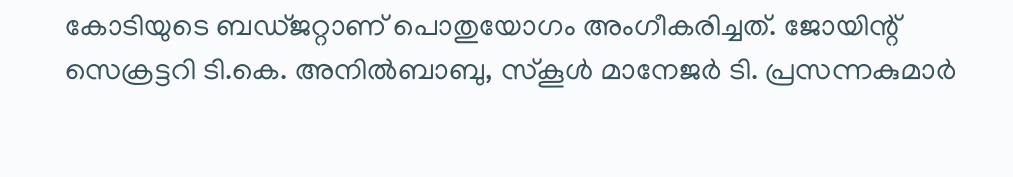കോടിയുടെ ബഡ്ജറ്റാണ് പൊതുയോഗം അംഗീകരിച്ചത്. ജോയിന്റ് സെക്രട്ടറി ടി.കെ. അനില്‍ബാബു, സ്‌കൂള്‍ മാനേജര്‍ ടി. പ്രസന്നകുമാര്‍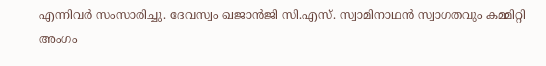എന്നിവര്‍ സംസാരിച്ചു. ദേവസ്വം ഖജാന്‍ജി സി.എസ്. സ്വാമിനാഥന്‍ സ്വാഗതവും കമ്മിറ്റി അംഗം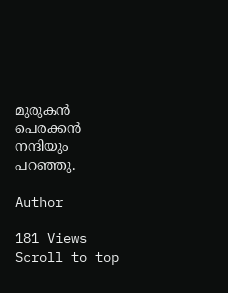മുരുകന്‍ പെരക്കന്‍ നന്ദിയും പറഞ്ഞു.

Author

181 Views
Scroll to top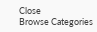Close
Browse Categories